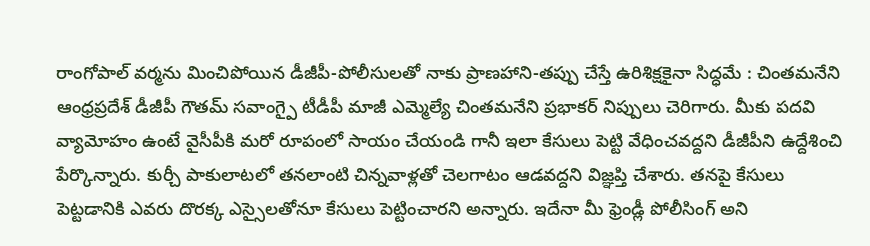రాంగోపాల్ వర్మను మించిపోయిన డీజీపీ-పోలీసులతో నాకు ప్రాణహాని-తప్పు చేస్తే ఉరిశిక్షకైనా సిద్ధమే : చింతమనేని
ఆంధ్రప్రదేశ్ డీజీపీ గౌతమ్ సవాంగ్పై టీడీపీ మాజీ ఎమ్మెల్యే చింతమనేని ప్రభాకర్ నిప్పులు చెరిగారు. మీకు పదవి వ్యామోహం ఉంటే వైసీపీకి మరో రూపంలో సాయం చేయండి గానీ ఇలా కేసులు పెట్టి వేధించవద్దని డీజీపీని ఉద్దేశించి పేర్కొన్నారు. కుర్చీ పాకులాటలో తనలాంటి చిన్నవాళ్లతో చెలగాటం ఆడవద్దని విజ్ఞప్తి చేశారు. తనపై కేసులు పెట్టడానికి ఎవరు దొరక్క ఎస్సైలతోనూ కేసులు పెట్టించారని అన్నారు. ఇదేనా మీ ఫ్రెండ్లీ పోలీసింగ్ అని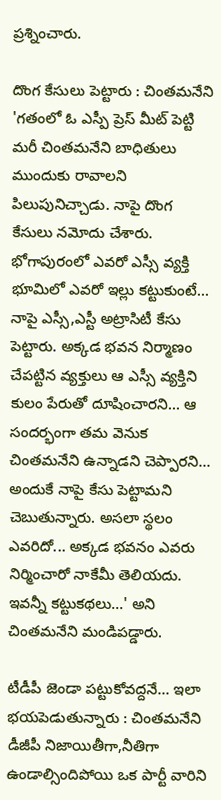ప్రశ్నించారు.

దొంగ కేసులు పెట్టారు : చింతమనేని
'గతంలో ఓ ఎస్పీ ప్రెస్ మీట్ పెట్టి మరీ చింతమనేని బాధితులు ముందుకు రావాలని పిలుపునిచ్చాడు. నాపై దొంగ కేసులు నమోదు చేశారు. భోగాపురంలో ఎవరో ఎస్సీ వ్యక్తి భూమిలో ఎవరో ఇల్లు కట్టుకుంటే... నాపై ఎస్సీ,ఎస్టీ అట్రాసిటీ కేసు పెట్టారు. అక్కడ భవన నిర్మాణం చేపట్టిన వ్యక్తులు ఆ ఎస్సీ వ్యక్తిని కులం పేరుతో దూషించారని... ఆ సందర్భంగా తమ వెనుక చింతమనేని ఉన్నాడని చెప్పారని... అందుకే నాపై కేసు పెట్టామని చెబుతున్నారు. అసలా స్థలం ఎవరిదో... అక్కడ భవనం ఎవరు నిర్మించారో నాకేమీ తెలియదు. ఇవన్నీ కట్టుకథలు...' అని చింతమనేని మండిపడ్డారు.

టీడీపీ జెండా పట్టుకోవద్దనే... ఇలా భయపెడుతున్నారు : చింతమనేని
డీజీపీ నిజాయితీగా,నీతిగా ఉండాల్సిందిపోయి ఒక పార్టీ వారిని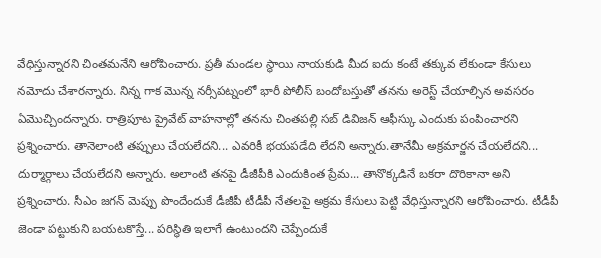వేధిస్తున్నారని చింతమనేని ఆరోపించారు. ప్రతీ మండల స్థాయి నాయకుడి మీద ఐదు కంటే తక్కువ లేకుండా కేసులు నమోదు చేశారన్నారు. నిన్న గాక మొన్న నర్సీపట్నంలో భారీ పోలీస్ బందోబస్తుతో తనను అరెస్ట్ చేయాల్సిన అవసరం ఏమొచ్చిందన్నారు. రాత్రిపూట ప్రైవేట్ వాహనాల్లో తనను చింతపల్లి సబ్ డివిజన్ ఆఫీస్కు ఎందుకు పంపించారని ప్రశ్నించారు. తానెలాంటి తప్పులు చేయలేదని... ఎవరికీ భయపడేది లేదని అన్నారు.తానేమీ అక్రమార్జన చేయలేదని... దుర్మార్గాలు చేయలేదని అన్నారు. అలాంటి తనపై డీజీపీకి ఎందుకింత ప్రేమ... తానొక్కడినే బకరా దొరికానా అని ప్రశ్నించారు. సీఎం జగన్ మెప్పు పొందేందుకే డీజీపీ టీడీపీ నేతలపై అక్రమ కేసులు పెట్టి వేధిస్తున్నారని ఆరోపించారు. టీడీపీ జెండా పట్టుకుని బయటకొస్తే... పరిస్థితి ఇలాగే ఉంటుందని చెప్పేందుకే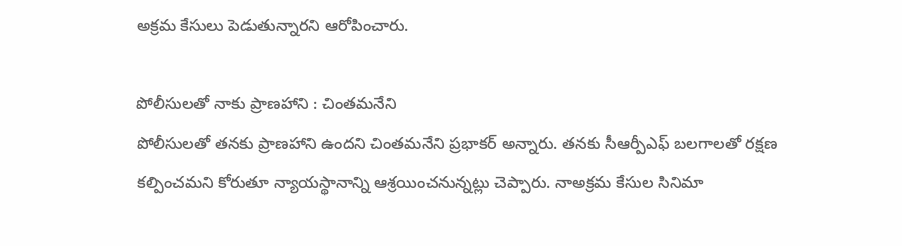అక్రమ కేసులు పెడుతున్నారని ఆరోపించారు.

పోలీసులతో నాకు ప్రాణహాని : చింతమనేని
పోలీసులతో తనకు ప్రాణహాని ఉందని చింతమనేని ప్రభాకర్ అన్నారు. తనకు సీఆర్పీఎఫ్ బలగాలతో రక్షణ కల్పించమని కోరుతూ న్యాయస్థానాన్ని ఆశ్రయించనున్నట్లు చెప్పారు. నాఅక్రమ కేసుల సినిమా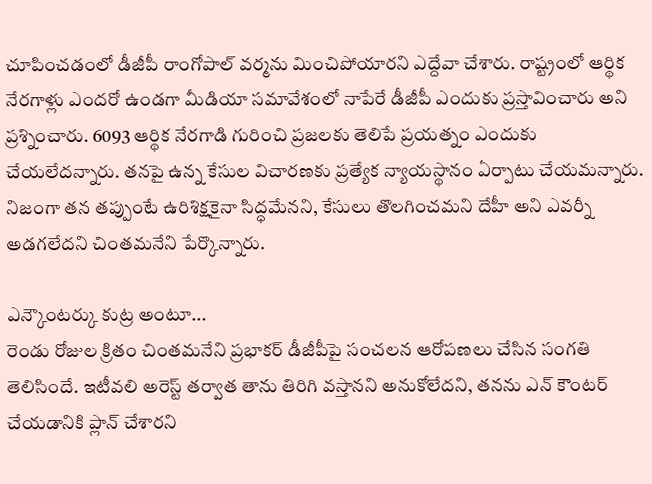చూపించడంలో డీజీపీ రాంగోపాల్ వర్మను మించిపోయారని ఎద్దేవా చేశారు. రాష్ట్రంలో ఆర్థిక నేరగాళ్లు ఎందరో ఉండగా మీడియా సమావేశంలో నాపేరే డీజీపీ ఎందుకు ప్రస్తావించారు అని ప్రశ్నించారు. 6093 ఆర్థిక నేరగాడి గురించి ప్రజలకు తెలిపే ప్రయత్నం ఎందుకు చేయలేదన్నారు. తనపై ఉన్న కేసుల విచారణకు ప్రత్యేక న్యాయస్థానం ఏర్పాటు చేయమన్నారు. నిజంగా తన తప్పుంటే ఉరిశిక్షకైనా సిద్ధమేనని, కేసులు తొలగించమని దేహీ అని ఎవర్నీ అడగలేదని చింతమనేని పేర్కొన్నారు.

ఎన్కౌంటర్కు కుట్ర అంటూ...
రెండు రోజుల క్రితం చింతమనేని ప్రభాకర్ డీజీపీపై సంచలన ఆరోపణలు చేసిన సంగతి తెలిసిందే. ఇటీవలి అరెస్ట్ తర్వాత తాను తిరిగి వస్తానని అనుకోలేదని, తనను ఎన్ కౌంటర్ చేయడానికి ప్లాన్ చేశారని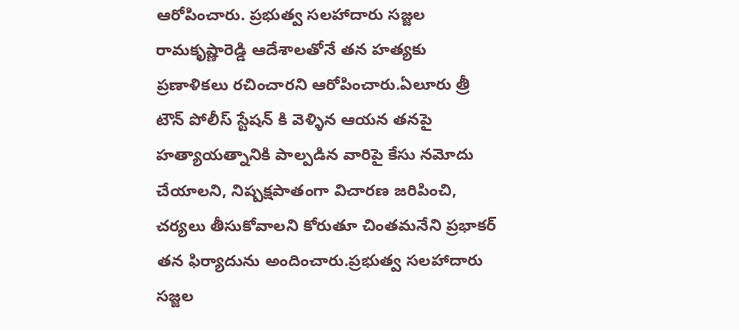ఆరోపించారు. ప్రభుత్వ సలహాదారు సజ్జల రామకృష్ణారెడ్డి ఆదేశాలతోనే తన హత్యకు ప్రణాళికలు రచించారని ఆరోపించారు.ఏలూరు త్రీ టౌన్ పోలీస్ స్టేషన్ కి వెళ్ళిన ఆయన తనపై హత్యాయత్నానికి పాల్పడిన వారిపై కేసు నమోదు చేయాలని, నిష్పక్షపాతంగా విచారణ జరిపించి, చర్యలు తీసుకోవాలని కోరుతూ చింతమనేని ప్రభాకర్ తన ఫిర్యాదును అందించారు.ప్రభుత్వ సలహాదారు సజ్జల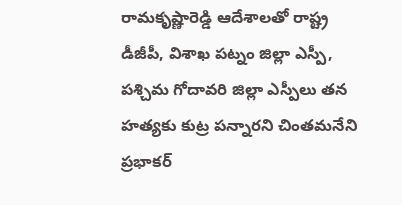రామకృష్ణారెడ్డి ఆదేశాలతో రాష్ట్ర డీజీపీ, విశాఖ పట్నం జిల్లా ఎస్పీ, పశ్చిమ గోదావరి జిల్లా ఎస్పీలు తన హత్యకు కుట్ర పన్నారని చింతమనేని ప్రభాకర్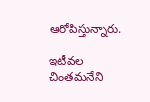ఆరోపిస్తున్నారు.

ఇటీవల చింతమనేని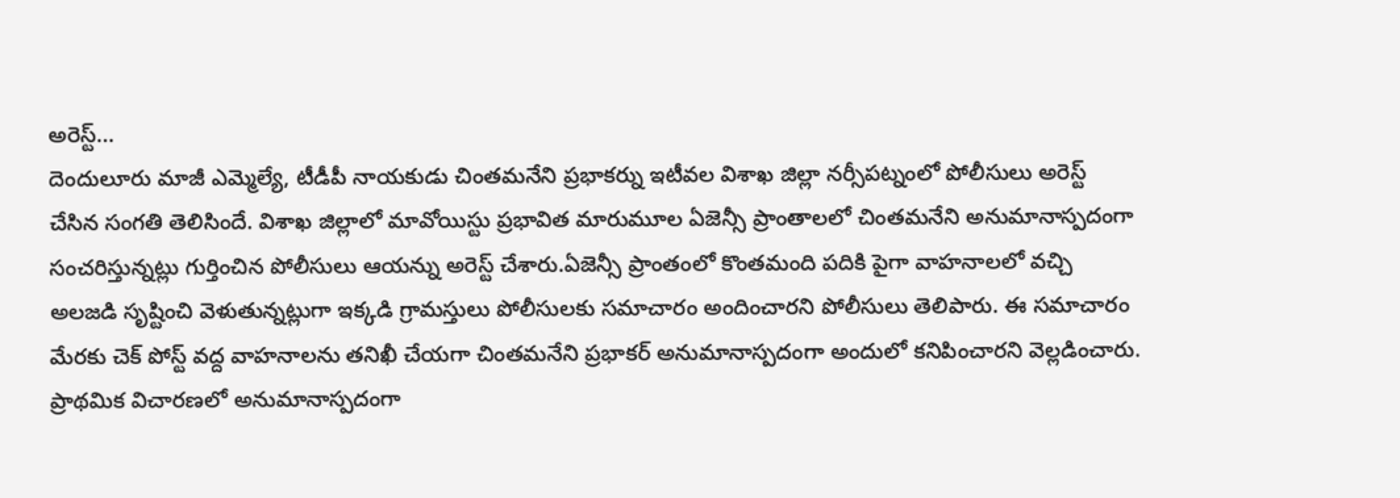అరెస్ట్...
దెందులూరు మాజీ ఎమ్మెల్యే, టీడీపీ నాయకుడు చింతమనేని ప్రభాకర్ను ఇటీవల విశాఖ జిల్లా నర్సీపట్నంలో పోలీసులు అరెస్ట్ చేసిన సంగతి తెలిసిందే. విశాఖ జిల్లాలో మావోయిస్టు ప్రభావిత మారుమూల ఏజెన్సీ ప్రాంతాలలో చింతమనేని అనుమానాస్పదంగా సంచరిస్తున్నట్లు గుర్తించిన పోలీసులు ఆయన్ను అరెస్ట్ చేశారు.ఏజెన్సీ ప్రాంతంలో కొంతమంది పదికి పైగా వాహనాలలో వచ్చి అలజడి సృష్టించి వెళుతున్నట్లుగా ఇక్కడి గ్రామస్తులు పోలీసులకు సమాచారం అందించారని పోలీసులు తెలిపారు. ఈ సమాచారం మేరకు చెక్ పోస్ట్ వద్ద వాహనాలను తనిఖీ చేయగా చింతమనేని ప్రభాకర్ అనుమానాస్పదంగా అందులో కనిపించారని వెల్లడించారు. ప్రాథమిక విచారణలో అనుమానాస్పదంగా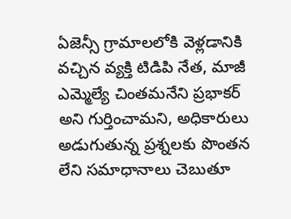ఏజెన్సీ గ్రామాలలోకి వెళ్లడానికి వచ్చిన వ్యక్తి టిడిపి నేత, మాజీ ఎమ్మెల్యే చింతమనేని ప్రభాకర్ అని గుర్తించామని, అధికారులు అడుగుతున్న ప్రశ్నలకు పొంతన లేని సమాధానాలు చెబుతూ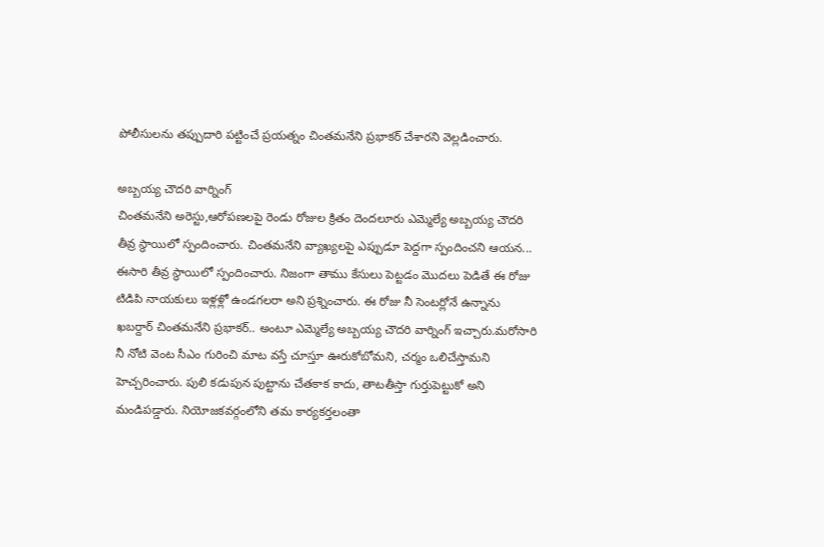పోలీసులను తప్పుదారి పట్టించే ప్రయత్నం చింతమనేని ప్రభాకర్ చేశారని వెల్లడించారు.

అబ్బయ్య చౌదరి వార్నింగ్
చింతమనేని అరెస్టు,ఆరోపణలపై రెండు రోజుల క్రితం దెందలూరు ఎమ్మెల్యే అబ్బయ్య చౌదరి తీవ్ర స్థాయిలో స్పందించారు. చింతమనేని వ్యాఖ్యలపై ఎప్పుడూ పెద్దగా స్పందించని ఆయన... ఈసారి తీవ్ర స్థాయిలో స్పందించారు. నిజంగా తాము కేసులు పెట్టడం మొదలు పెడితే ఈ రోజు టిడిపి నాయకులు ఇళ్లళ్లో ఉండగలరా అని ప్రశ్నించారు. ఈ రోజు నీ సెంటర్లోనే ఉన్నాను ఖబర్దార్ చింతమనేని ప్రభాకర్.. అంటూ ఎమ్మెల్యే అబ్బయ్య చౌదరి వార్నింగ్ ఇచ్చారు.మరోసారి నీ నోటి వెంట సీఎం గురించి మాట వస్తే చూస్తూ ఊరుకోబోమని, చర్మం ఒలిచేస్తామని హెచ్చరించారు. పులి కడుపున పుట్టాను చేతకాక కాదు, తాటతీస్తా గుర్తుపెట్టుకో అని మండిపడ్డారు. నియోజకవర్గంలోని తమ కార్యకర్తలంతా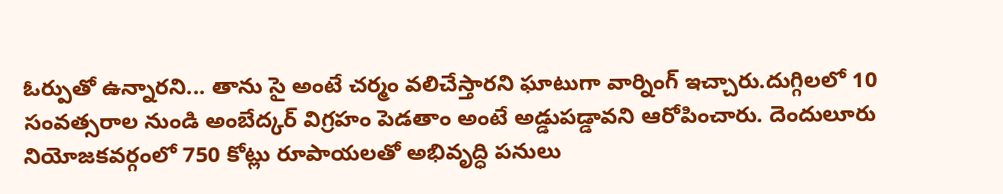ఓర్పుతో ఉన్నారని... తాను సై అంటే చర్మం వలిచేస్తారని ఘాటుగా వార్నింగ్ ఇచ్చారు.దుగ్గిలలో 10 సంవత్సరాల నుండి అంబేద్కర్ విగ్రహం పెడతాం అంటే అడ్డుపడ్డావని ఆరోపించారు. దెందులూరు నియోజకవర్గంలో 750 కోట్లు రూపాయలతో అభివృద్ధి పనులు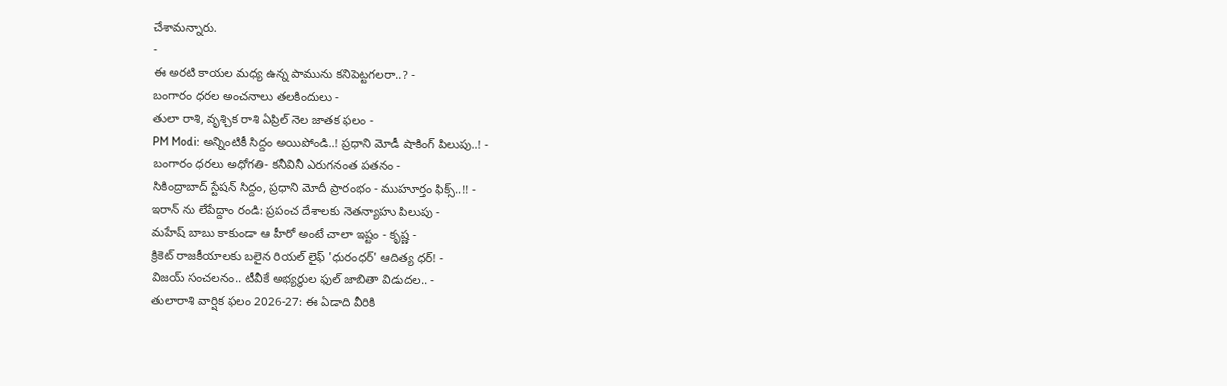చేశామన్నారు.
-
ఈ అరటి కాయల మధ్య ఉన్న పామును కనిపెట్టగలరా..? -
బంగారం ధరల అంచనాలు తలకిందులు -
తులా రాశి, వృశ్చిక రాశి ఏప్రిల్ నెల జాతక ఫలం -
PM Modi: అన్నింటికీ సిద్దం అయిపోండి..! ప్రధాని మోడీ షాకింగ్ పిలుపు..! -
బంగారం ధరలు అధోగతి- కనీవినీ ఎరుగనంత పతనం -
సికింద్రాబాద్ స్టేషన్ సిద్దం, ప్రధాని మోదీ ప్రారంభం - ముహూర్తం ఫిక్స్..!! -
ఇరాన్ ను లేపేద్దాం రండి: ప్రపంచ దేశాలకు నెతన్యాహు పిలుపు -
మహేష్ బాబు కాకుండా ఆ హీరో అంటే చాలా ఇష్టం - కృష్ణ -
క్రికెట్ రాజకీయాలకు బలైన రియల్ లైఫ్ 'ధురంధర్' ఆదిత్య ధర్! -
విజయ్ సంచలనం.. టీవీకే అభ్యర్థుల ఫుల్ జాబితా విడుదల.. -
తులారాశి వార్షిక ఫలం 2026-27: ఈ ఏడాది వీరికి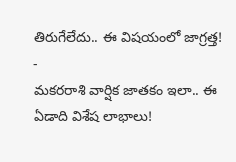తిరుగేలేదు.. ఈ విషయంలో జాగ్రత్త! -
మకరరాశి వార్షిక జాతకం ఇలా.. ఈ ఏడాది విశేష లాభాలు!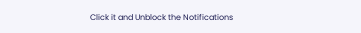Click it and Unblock the Notifications